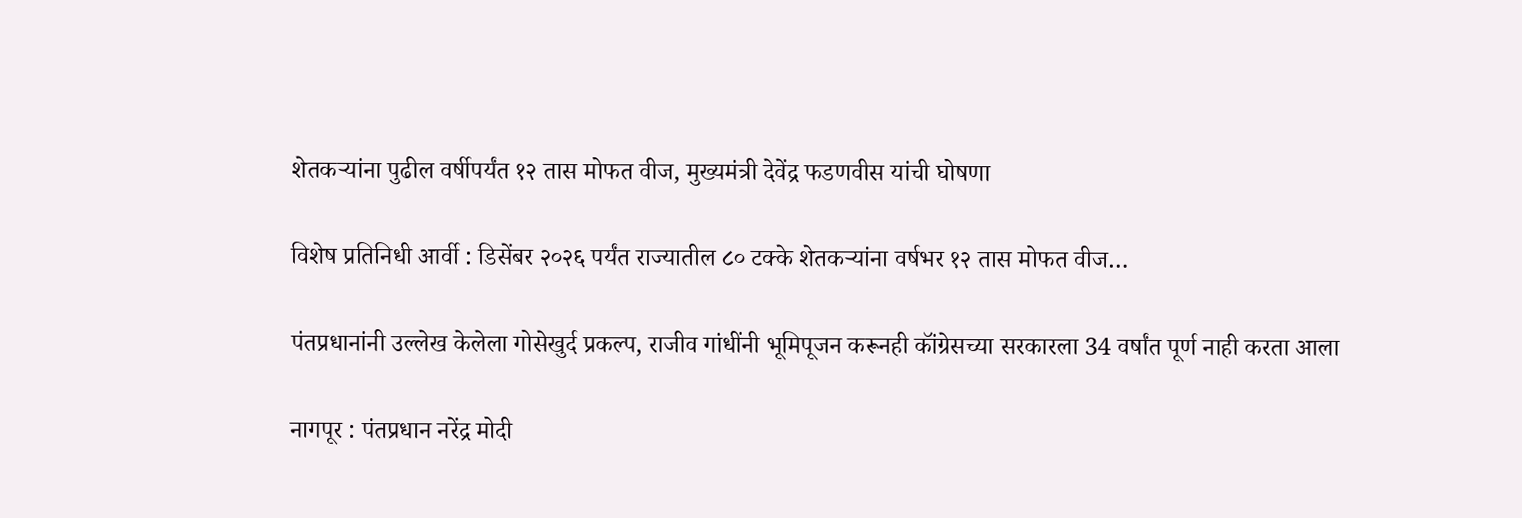शेतकऱ्यांना पुढील वर्षीपर्यंत १२ तास मोफत वीज, मुख्यमंत्री देवेंद्र फडणवीस यांची घोषणा

विशेष प्रतिनिधी आर्वी : डिसेंबर २०२६ पर्यंत राज्यातील ८० टक्के शेतकऱ्यांना वर्षभर १२ तास मोफत वीज…

पंतप्रधानांनी उल्लेख केलेला गोसेखुर्द प्रकल्प, राजीव गांधींनी भूमिपूजन करूनही कॉंग्रेसच्या सरकारला 34 वर्षांत पूर्ण नाही करता आला

नागपूर : पंतप्रधान नरेंद्र मोदी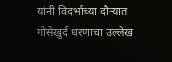यांनी विदर्भाच्या दौऱ्यात गोसेखुर्द धरणाचा उल्लेख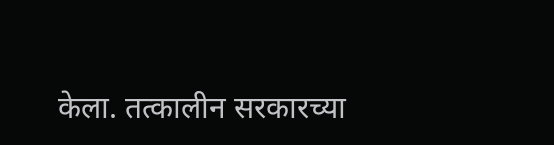केला. तत्कालीन सरकारच्या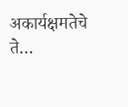अकार्यक्षमतेचे ते…